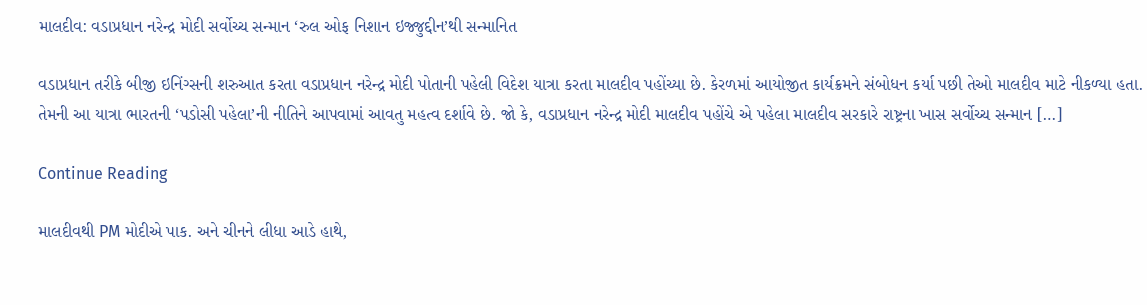માલદીવ: વડાપ્રધાન નરેન્દ્ર મોદી સર્વોચ્ચ સન્માન ‘રુલ ઓફ નિશાન ઇજ્જુદ્દીન’થી સન્માનિત

વડાપ્રધાન તરીકે બીજી ઇનિંગ્સની શરુઆત કરતા વડાપ્રધાન નરેન્દ્ર મોદી પોતાની પહેલી વિદેશ યાત્રા કરતા માલદીવ પહોંચ્યા છે. કેરળમાં આયોજીત કાર્યક્રમને સંબોધન કર્યા પછી તેઓ માલદીવ માટે નીકળ્યા હતા. તેમની આ યાત્રા ભારતની ‘પડોસી પહેલા’ની નીતિને આપવામાં આવતુ મહત્વ દર્શાવે છે. જો કે, વડાપ્રધાન નરેન્દ્ર મોદી માલદીવ પહોંચે એ પહેલા માલદીવ સરકારે રાષ્ટ્રના ખાસ સર્વોચ્ચ સન્માન […]

Continue Reading

માલદીવથી PM મોદીએ પાક. અને ચીનને લીધા આડે હાથે,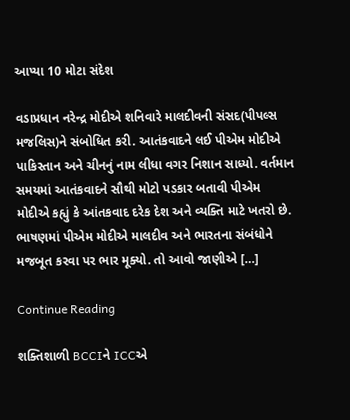આપ્યા 10 મોટા સંદેશ

વડાપ્રધાન નરેન્દ્ર મોદીએ શનિવારે માલદીવની સંસદ(પીપલ્સ મજલિસ)ને સંબોધિત કરી. આતંકવાદને લઈ પીએમ મોદીએ પાકિસ્તાન અને ચીનનું નામ લીધા વગર નિશાન સાધ્યો. વર્તમાન સમયમાં આતંકવાદને સૌથી મોટો પડકાર બતાવી પીએમ મોદીએ કહ્યું કે આંતકવાદ દરેક દેશ અને વ્યક્તિ માટે ખતરો છે. ભાષણમાં પીએમ મોદીએ માલદીવ અને ભારતના સંબંધોને મજબૂત કરવા પર ભાર મૂક્યો. તો આવો જાણીએ […]

Continue Reading

શક્તિશાળી BCCIને ICCએ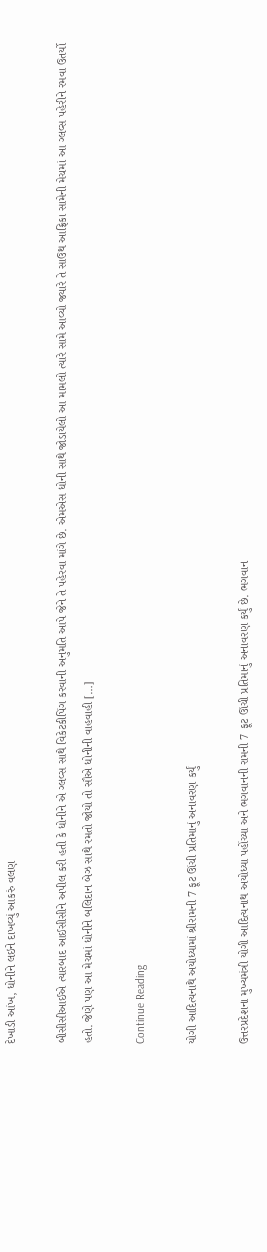દેખાડી આંખ, ધોનીને લઇને દાખવ્યું આકરું વલણ

બીસીસીઆઈએ ત્યારબાદ આઈસીસીને અપીલ કરી હતી કે ધોનીને એ ગ્લવ્સ સાથે વિકેટકીપિંગ કરવાની અનુમતિ આપે જેને તે પહેરવા માંગે છે. એમએસ ધોની સાથે જોડાયેલો આ મામલો ત્યારે સામે આવ્યો જ્યારે તે સાઉથ આફ્રિકા સામેની મેચમાં આ ગ્લવ્સ પહેરીને રમવા ઉતર્યો હતો. જેણે પણ આ મેચમાં ધોનીને બલિદાન બેઝ સાથે રમતો જોયો તો સૌએ ધોનીની વાહવાહી […]

Continue Reading

યોગી આદિત્યનાથે અયોધ્યામાં શ્રીરામની 7 ફૂટ ઊંચી પ્રતિમાનું અનાવરણ કર્યું

ઉત્તરપ્રદેશના મુખ્યમંત્રી યોગી આદિત્યનાથ અયોધ્યા પહોંચ્યા અને ભગવાનની રામની 7 ફૂટ ઊંચી પ્રતિમાનું અનાવરણ કર્યું છે. ભગવાન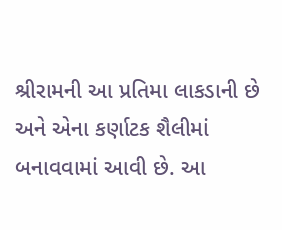શ્રીરામની આ પ્રતિમા લાકડાની છે અને એના કર્ણાટક શૈલીમાં બનાવવામાં આવી છે. આ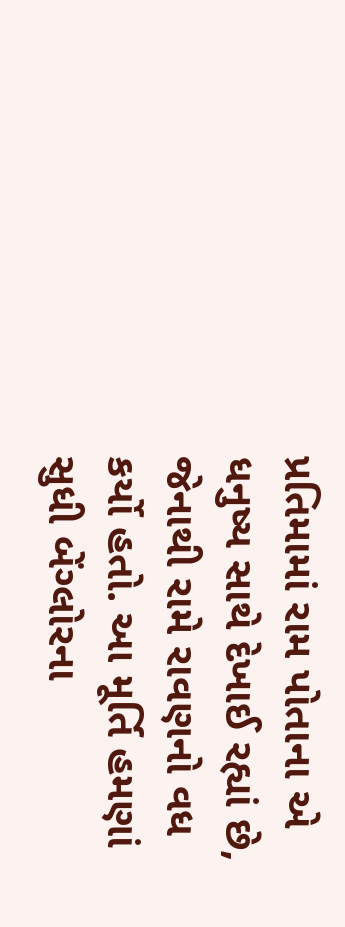પ્રતિમામાં રામ પોતાના એ ધનુષ્ય સાથે દેખાઈ રહ્યાં છે, જેનાથી રામે રાવણનો વધ કર્યો હતો. આ મૂર્તિ હમણાં સુધી બેંગ્લોરના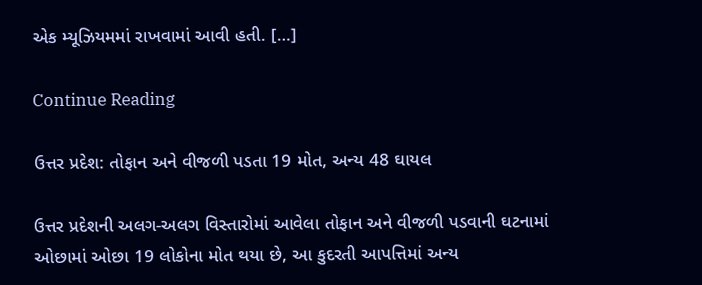એક મ્યૂઝિયમમાં રાખવામાં આવી હતી. […]

Continue Reading

ઉત્તર પ્રદેશ: તોફાન અને વીજળી પડતા 19 મોત, અન્ય 48 ઘાયલ

ઉત્તર પ્રદેશની અલગ-અલગ વિસ્તારોમાં આવેલા તોફાન અને વીજળી પડવાની ઘટનામાં ઓછામાં ઓછા 19 લોકોના મોત થયા છે, આ કુદરતી આપત્તિમાં અન્ય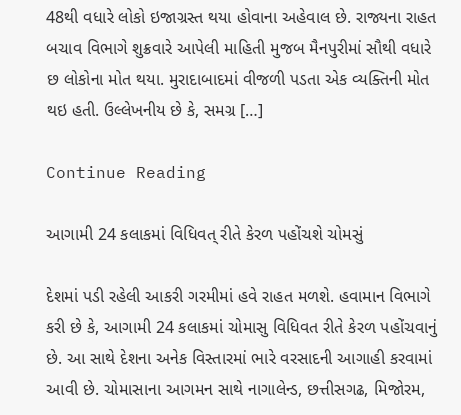48થી વધારે લોકો ઇજાગ્રસ્ત થયા હોવાના અહેવાલ છે. રાજ્યના રાહત બચાવ વિભાગે શુક્રવારે આપેલી માહિતી મુજબ મૈનપુરીમાં સૌથી વધારે છ લોકોના મોત થયા. મુરાદાબાદમાં વીજળી પડતા એક વ્યક્તિની મોત થઇ હતી. ઉલ્લેખનીય છે કે, સમગ્ર […]

Continue Reading

આગામી 24 કલાકમાં વિધિવત્ રીતે કેરળ પહોંચશે ચોમસું

દેશમાં પડી રહેલી આકરી ગરમીમાં હવે રાહત મળશે. હવામાન વિભાગે કરી છે કે, આગામી 24 કલાકમાં ચોમાસુ વિધિવત રીતે કેરળ પહોંચવાનું છે. આ સાથે દેશના અનેક વિસ્તારમાં ભારે વરસાદની આગાહી કરવામાં આવી છે. ચોમાસાના આગમન સાથે નાગાલેન્ડ, છત્તીસગઢ, મિજોરમ,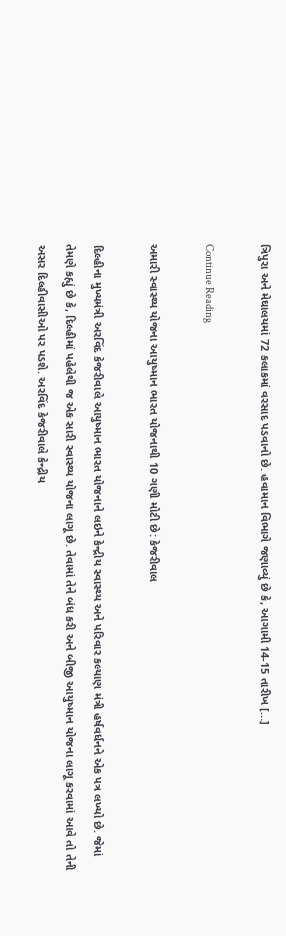ત્રિપુરા અને મેઘાલયમાં 72 કલાકમાં વરસાદ પડવાનો છે. હવામાન વિભાગે જણાવ્યું છે કે, આગામી 14-15 તારીખ […]

Continue Reading

અમારી સ્વાસ્થ્ય યોજના આયુષ્માન ભારત યોજનાથી 10 ગણી મોટી છે: કેજરીવાલ

દિલ્હીના મુખ્યમંત્રી અરવિંદ કેજરીવાલે આયુષ્માન ભારત યોજનાને લઇને કેન્દ્રીય સ્વાસ્થ્ય અને પરિવાર કલ્યાણ મંત્રી હર્ષવર્ધનને એક પત્ર લખ્યો છે. જેમાં તેમણે કહ્યું છે કે, દિલ્હીમાં પહેલેથી જ એક સારી સ્વાસ્થ્ય યોજના લાગૂ છે. તેવામાં તેને બંધ કરી અને બીજી આયુષ્માન યોજના લાગૂ કરવામાં આવે તો તેની અસર દિલ્હીવાસીઓ પર પડશે. અરવિંદ કેજરીવાલે કેન્દ્રીય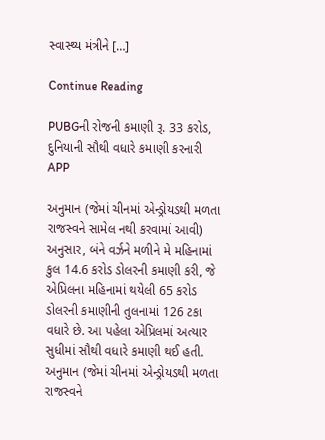સ્વાસ્થ્ય મંત્રીને […]

Continue Reading

PUBGની રોજની કમાણી રૂ. 33 કરોડ, દુનિયાની સૌથી વધારે કમાણી કરનારી APP

અનુમાન (જેમાં ચીનમાં એન્ડ્રોયડથી મળતા રાજસ્વને સામેલ નથી કરવામાં આવી) અનુસાર, બંને વર્ઝને મળીને મે મહિનામાં કુલ 14.6 કરોડ ડોલરની કમાણી કરી, જે એપ્રિલના મહિનામાં થયેલી 65 કરોડ ડોલરની કમાણીની તુલનામાં 126 ટકા વધારે છે. આ પહેલા એપ્રિલમાં અત્યાર સુધીમાં સૌથી વધારે કમાણી થઈ હતી. અનુમાન (જેમાં ચીનમાં એન્ડ્રોયડથી મળતા રાજસ્વને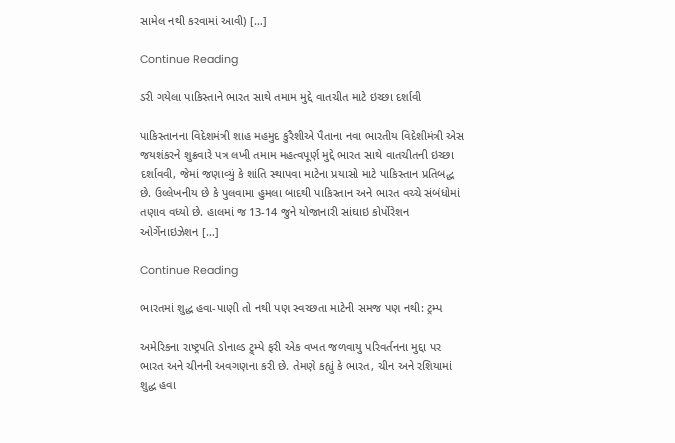સામેલ નથી કરવામાં આવી) […]

Continue Reading

ડરી ગયેલા પાકિસ્તાને ભારત સાથે તમામ મુદ્દે વાતચીત માટે ઇચ્છા દર્શાવી

પાકિસ્તાનના વિદેશમંત્રી શાહ મહમુદ કુરૈશીએ પૈતાના નવા ભારતીય વિદેશીમંત્રી એસ જયશંકરને શુક્રવારે પત્ર લખી તમામ મહત્વપૂર્ણ મુદ્દે ભારત સાથે વાતચીતની ઇચ્છા દર્શાવવી, જેમાં જણાવ્યું કે શાંતિ સ્થાપવા માટેના પ્રયાસો માટે પાકિસ્તાન પ્રતિબદ્ધ છે. ઉલ્લેખનીય છે કે પુલવામા હુમલા બાદથી પાકિસ્તાન અને ભારત વચ્ચે સંબંધોમાં તણાવ વધ્યો છે. હાલમાં જ 13-14 જુને યોજાનારી સાંઘાઇ કોર્પોરેશન ઓર્ગેનાઇઝેશન […]

Continue Reading

ભારતમાં શુદ્ધ હવા-પાણી તો નથી પણ સ્વચ્છતા માટેની સમજ પણ નથી: ટ્રમ્પ

અમેરિકના રાષ્ટ્રપતિ ડોનાલ્ડ ટ્ર્મ્પે ફરી એક વખત જળવાયુ પરિવર્તનના મુદ્દા પર ભારત અને ચીનની અવગણના કરી છે. તેમણે કહ્યું કે ભારત, ચીન અને રશિયામાં શુદ્ધ હવા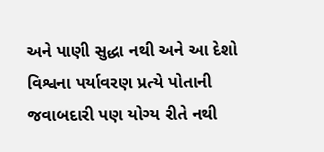અને પાણી સુદ્ધા નથી અને આ દેશો વિશ્વના પર્યાવરણ પ્રત્યે પોતાની જવાબદારી પણ યોગ્ય રીતે નથી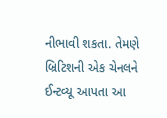નીભાવી શકતા. તેમણે બ્રિટિશની એક ચેનલને ઈન્ટવ્યૂ આપતા આ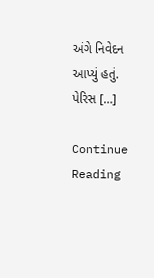અંગે નિવેદન આપ્યું હતું. પેરિસ […]

Continue Reading